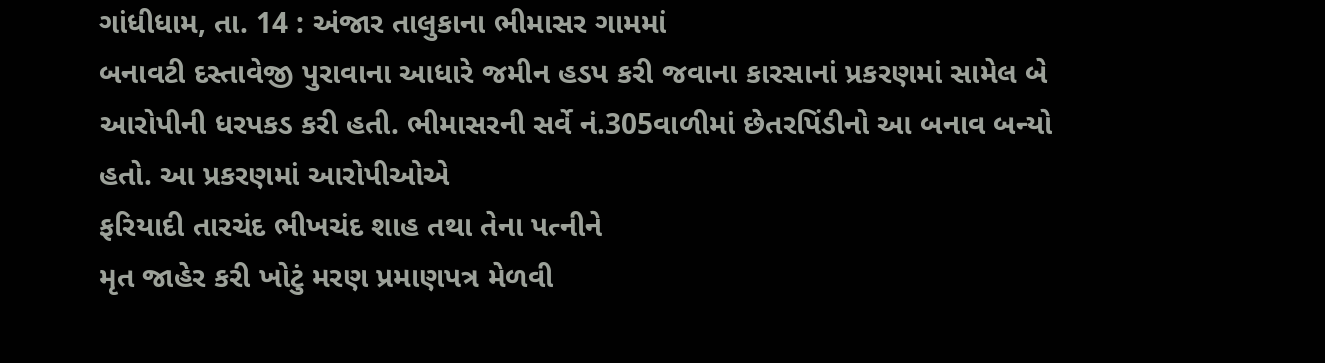ગાંધીધામ, તા. 14 : અંજાર તાલુકાના ભીમાસર ગામમાં
બનાવટી દસ્તાવેજી પુરાવાના આધારે જમીન હડપ કરી જવાના કારસાનાં પ્રકરણમાં સામેલ બે આરોપીની ધરપકડ કરી હતી. ભીમાસરની સર્વે નં.305વાળીમાં છેતરપિંડીનો આ બનાવ બન્યો હતો. આ પ્રકરણમાં આરોપીઓએ
ફરિયાદી તારચંદ ભીખચંદ શાહ તથા તેના પત્નીને
મૃત જાહેર કરી ખોટું મરણ પ્રમાણપત્ર મેળવી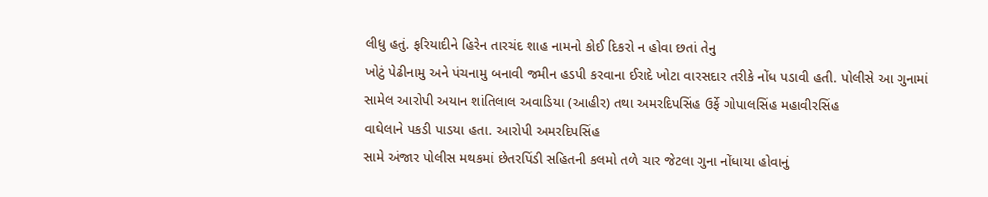લીધુ હતું. ફરિયાદીને હિરેન તારચંદ શાહ નામનો કોઈ દિકરો ન હોવા છતાં તેનુ
ખોટું પેઢીનામુ અને પંચનામુ બનાવી જમીન હડપી કરવાના ઈરાદે ખોટા વારસદાર તરીકે નોંધ પડાવી હતી. પોલીસે આ ગુનામાં
સામેલ આરોપી અયાન શાંતિલાલ અવાડિયા (આહીર) તથા અમરદિપસિંહ ઉર્ફે ગોપાલસિંહ મહાવીરસિંહ
વાઘેલાને પકડી પાડયા હતા. આરોપી અમરદિપસિંહ
સામે અંજાર પોલીસ મથકમાં છેતરપિંડી સહિતની કલમો તળે ચાર જેટલા ગુના નોંધાયા હોવાનું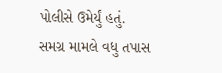પોલીસે ઉમેર્યું હતું. સમગ્ર મામલે વધુ તપાસ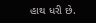હાથ ધરી છે.